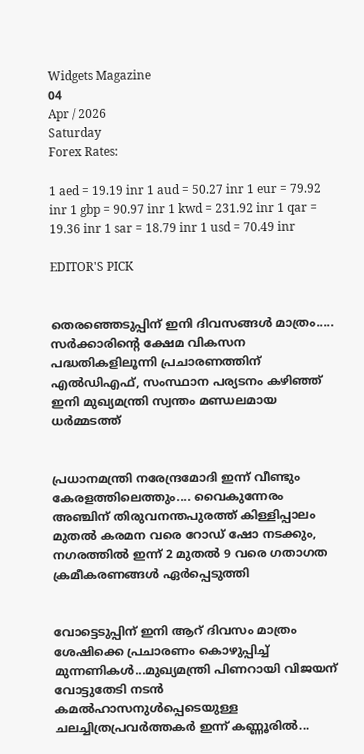Widgets Magazine
04
Apr / 2026
Saturday
Forex Rates:

1 aed = 19.19 inr 1 aud = 50.27 inr 1 eur = 79.92 inr 1 gbp = 90.97 inr 1 kwd = 231.92 inr 1 qar = 19.36 inr 1 sar = 18.79 inr 1 usd = 70.49 inr

EDITOR'S PICK


തെരഞ്ഞെടുപ്പിന് ഇനി ദിവസങ്ങൾ മാത്രം..... സർക്കാരിൻ്റെ ക്ഷേമ വികസന പദ്ധതികളിലൂന്നി പ്രചാരണത്തിന് എൽഡിഎഫ്, സംസ്ഥാന പര്യടനം കഴിഞ്ഞ് ഇനി മുഖ്യമന്ത്രി സ്വന്തം മണ്ഡലമായ ധർമ്മടത്ത്


പ്രധാനമന്ത്രി നരേന്ദ്രമോദി ഇന്ന് വീണ്ടും കേരളത്തിലെത്തും.... വൈകുന്നേരം അഞ്ചിന് തിരുവനന്തപുരത്ത് കിള്ളിപ്പാലം മുതൽ കരമന വരെ റോഡ് ഷോ നടക്കും, നഗരത്തിൽ ഇന്ന് 2 മുതൽ 9 വരെ ഗതാഗത ക്രമീകരണങ്ങൾ ഏർപ്പെടുത്തി


വോട്ടെടുപ്പിന് ഇ‌നി ആറ് ദിവസം മാത്രം ശേഷിക്കെ പ്രചാരണം കൊഴുപ്പിച്ച് മുന്നണികള്‍...മുഖ്യമന്ത്രി പിണറായി വിജയന് വോട്ടുതേടി നടന്‍ കമല്‍ഹാസനുള്‍പ്പെടെയുള്ള ചലച്ചിത്രപ്രവർത്തകർ ഇന്ന് കണ്ണൂരില്‍...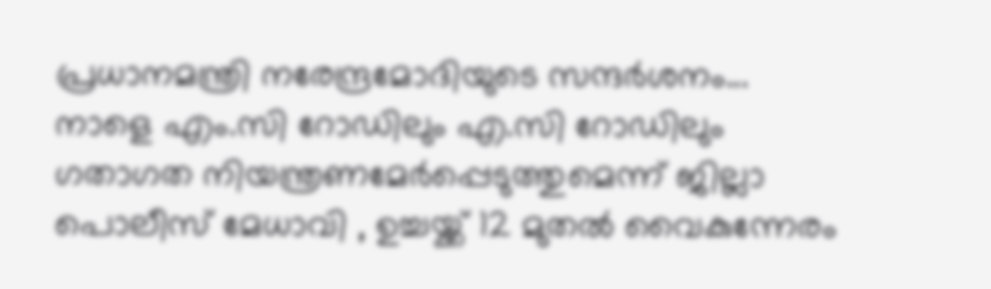പ്രധാനമന്ത്രി നരേന്ദ്രമോദിയുടെ സന്ദർശനം... നാളെ എം.സി റോഡിലും എ.സി റോഡിലും ഗതാഗത നിയന്ത്രണമേർപ്പെടുത്തുമെന്ന് ജില്ലാ പൊലീസ് മേധാവി , ഉച്ചയ്ക്ക് 12 മുതൽ വൈകുന്നേരം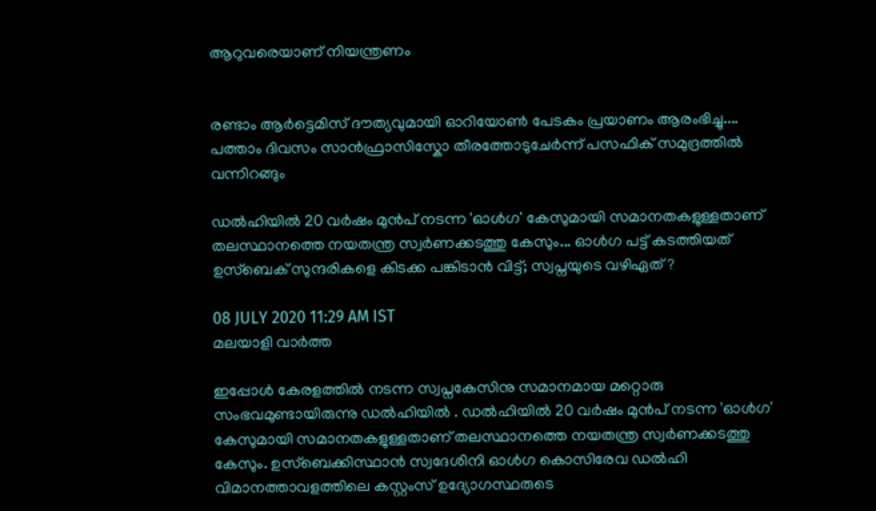ആറുവരെയാണ് നിയന്ത്രണം


രണ്ടാം ആർട്ടെമിസ് ദൗത്യവുമായി ഓറിയോൺ പേടകം പ്രയാണം ആരംഭിച്ചു.... പത്താം ദിവസം സാൻഫ്രാസിസ്കോ തീരത്തോടുചേർന്ന് പസഫിക് സമുദ്രത്തിൽ വന്നിറങ്ങും

ഡല്‍ഹിയില്‍ 20 വര്‍ഷം മുന്‍പ് നടന്ന 'ഓള്‍ഗ' കേസുമായി സമാനതകളുള്ളതാണ് തലസ്ഥാനത്തെ നയതന്ത്ര സ്വര്‍ണക്കടത്തു കേസും... ഓള്‍ഗ പട്ട് കടത്തിയത് ഉസ്ബെക് സുന്ദരികളെ കിടക്ക പങ്കിടാന്‍ വിട്ട്; സ്വപ്നയുടെ വഴിഏത് ?

08 JULY 2020 11:29 AM IST
മലയാളി വാര്‍ത്ത

ഇപ്പോള്‍ കേരളത്തില്‍ നടന്ന സ്വപ്നകേസിനു സമാനമായ മറ്റൊരു സംഭവമുണ്ടായിരുന്നു ഡല്‍ഹിയില്‍ . ഡല്‍ഹിയില്‍ 20 വര്‍ഷം മുന്‍പ് നടന്ന 'ഓള്‍ഗ' കേസുമായി സമാനതകളുള്ളതാണ് തലസ്ഥാനത്തെ നയതന്ത്ര സ്വര്‍ണക്കടത്തു കേസും. ഉസ്‌ബെക്കിസ്ഥാന്‍ സ്വദേശിനി ഓള്‍ഗ കൊസിരേവ ഡല്‍ഹി വിമാനത്താവളത്തിലെ കസ്റ്റംസ് ഉദ്യോഗസ്ഥരുടെ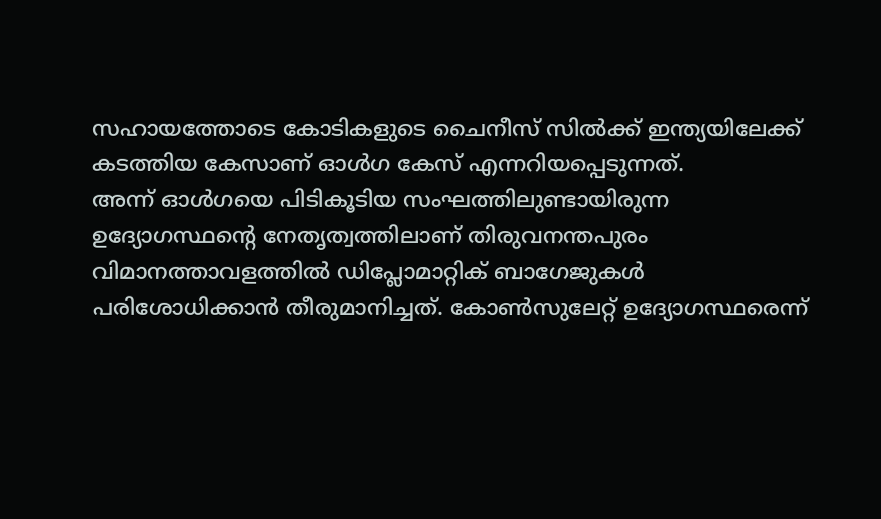സഹായത്തോടെ കോടികളുടെ ചൈനീസ് സില്‍ക്ക് ഇന്ത്യയിലേക്ക് കടത്തിയ കേസാണ് ഓള്‍ഗ കേസ് എന്നറിയപ്പെടുന്നത്.
അന്ന് ഓള്‍ഗയെ പിടികൂടിയ സംഘത്തിലുണ്ടായിരുന്ന ഉദ്യോഗസ്ഥന്റെ നേതൃത്വത്തിലാണ് തിരുവനന്തപുരം വിമാനത്താവളത്തില്‍ ഡിപ്ലോമാറ്റിക് ബാഗേജുകള്‍ പരിശോധിക്കാന്‍ തീരുമാനിച്ചത്. കോണ്‍സുലേറ്റ് ഉദ്യോഗസ്ഥരെന്ന്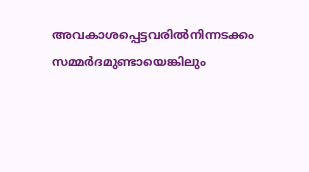അവകാശപ്പെട്ടവരില്‍നിന്നടക്കം സമ്മര്‍ദമുണ്ടായെങ്കിലും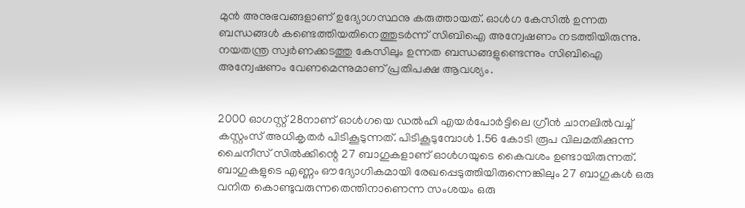മുന്‍ അനുഭവങ്ങളാണ് ഉദ്യോഗസ്ഥനു കരുത്തായത്. ഓള്‍ഗ കേസില്‍ ഉന്നത ബന്ധങ്ങള്‍ കണ്ടെത്തിയതിനെത്തുടര്‍ന്ന് സിബിഐ അന്വേഷണം നടത്തിയിരുന്നു. നയതന്ത്ര സ്വര്‍ണക്കടത്തു കേസിലും ഉന്നത ബന്ധങ്ങളുണ്ടെന്നും സിബിഐ അന്വേഷണം വേണമെന്നുമാണ് പ്രതിപക്ഷ ആവശ്യം.


2000 ഓഗസ്റ്റ് 28നാണ് ഓള്‍ഗയെ ഡല്‍ഹി എയര്‍പോര്‍ട്ടിലെ ഗ്രീന്‍ ചാനലില്‍വച്ച് കസ്റ്റംസ് അധികൃതര്‍ പിടികൂടുന്നത്. പിടികൂടുമ്പോള്‍ 1.56 കോടി രൂപ വിലമതിക്കുന്ന ചൈനീസ് സില്‍ക്കിന്റെ 27 ബാഗുകളാണ് ഓള്‍ഗയുടെ കൈവശം ഉണ്ടായിരുന്നത്. ബാഗുകളുടെ എണ്ണം ഔദ്യോഗികമായി രേഖപ്പെടുത്തിയിരുന്നെങ്കിലും 27 ബാഗുകള്‍ ഒരു വനിത കൊണ്ടുവരുന്നതെന്തിനാണെന്ന സംശയം ഒരു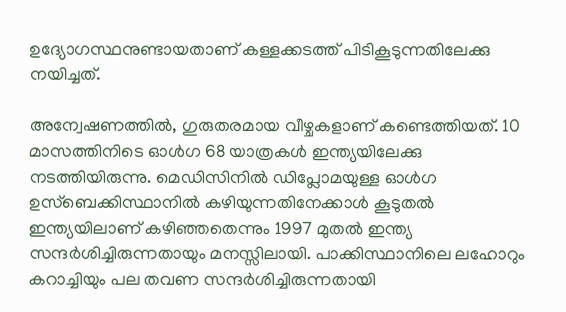ഉദ്യോഗസ്ഥനുണ്ടായതാണ് കള്ളക്കടത്ത് പിടികൂടുന്നതിലേക്കു നയിച്ചത്.

അന്വേഷണത്തില്‍, ഗുരുതരമായ വീഴ്ചകളാണ് കണ്ടെത്തിയത്. 10 മാസത്തിനിടെ ഓള്‍ഗ 68 യാത്രകള്‍ ഇന്ത്യയിലേക്കു നടത്തിയിരുന്നു. മെഡിസിനില്‍ ഡിപ്ലോമയുള്ള ഓള്‍ഗ ഉസ്‌ബെക്കിസ്ഥാനില്‍ കഴിയുന്നതിനേക്കാള്‍ കൂടുതല്‍ ഇന്ത്യയിലാണ് കഴിഞ്ഞതെന്നും 1997 മുതല്‍ ഇന്ത്യ സന്ദര്‍ശിച്ചിരുന്നതായും മനസ്സിലായി. പാക്കിസ്ഥാനിലെ ലഹോറും കറാച്ചിയും പല തവണ സന്ദര്‍ശിച്ചിരുന്നതായി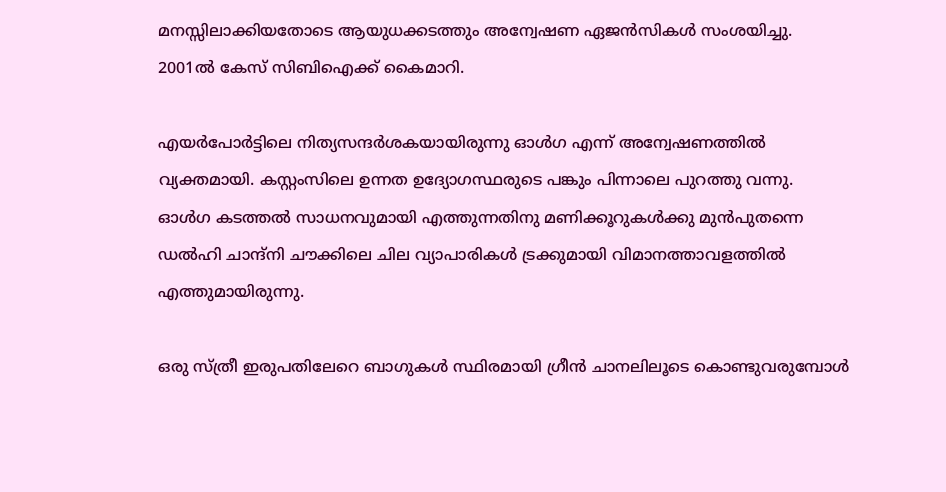മനസ്സിലാക്കിയതോടെ ആയുധക്കടത്തും അന്വേഷണ ഏജന്‍സികള്‍ സംശയിച്ചു. 2001ല്‍ കേസ് സിബിഐക്ക് കൈമാറി.

എയര്‍പോര്‍ട്ടിലെ നിത്യസന്ദര്‍ശകയായിരുന്നു ഓള്‍ഗ എന്ന് അന്വേഷണത്തില്‍ വ്യക്തമായി. കസ്റ്റംസിലെ ഉന്നത ഉദ്യോഗസ്ഥരുടെ പങ്കും പിന്നാലെ പുറത്തു വന്നു. ഓള്‍ഗ കടത്തല്‍ സാധനവുമായി എത്തുന്നതിനു മണിക്കൂറുകള്‍ക്കു മുന്‍പുതന്നെ ഡല്‍ഹി ചാന്ദ്‌നി ചൗക്കിലെ ചില വ്യാപാരികള്‍ ട്രക്കുമായി വിമാനത്താവളത്തില്‍ എത്തുമായിരുന്നു.

ഒരു സ്ത്രീ ഇരുപതിലേറെ ബാഗുകള്‍ സ്ഥിരമായി ഗ്രീന്‍ ചാനലിലൂടെ കൊണ്ടുവരുമ്പോള്‍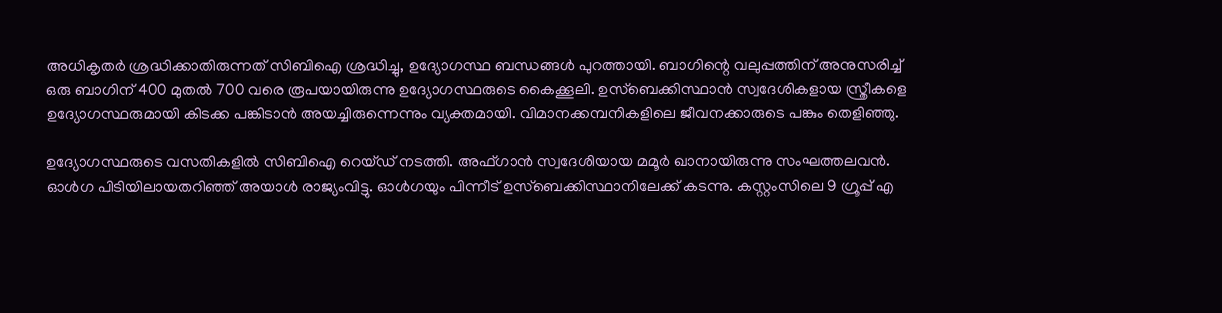അധികൃതര്‍ ശ്രദ്ധിക്കാതിരുന്നത് സിബിഐ ശ്രദ്ധിച്ചു, ഉദ്യോഗസ്ഥ ബന്ധങ്ങള്‍ പുറത്തായി. ബാഗിന്റെ വലുപ്പത്തിന് അനുസരിച്ച് ഒരു ബാഗിന് 400 മുതല്‍ 700 വരെ രൂപയായിരുന്നു ഉദ്യോഗസ്ഥരുടെ കൈക്കൂലി. ഉസ്‌ബെക്കിസ്ഥാന്‍ സ്വദേശികളായ സ്ത്രീകളെ ഉദ്യോഗസ്ഥരുമായി കിടക്ക പങ്കിടാന്‍ അയച്ചിരുന്നെന്നും വ്യക്തമായി. വിമാനക്കമ്പനികളിലെ ജീവനക്കാരുടെ പങ്കും തെളിഞ്ഞു.

ഉദ്യോഗസ്ഥരുടെ വസതികളില്‍ സിബിഐ റെയ്ഡ് നടത്തി. അഫ്ഗാന്‍ സ്വദേശിയായ മമൂര്‍ ഖാനായിരുന്നു സംഘത്തലവന്‍. ഓള്‍ഗ പിടിയിലായതറിഞ്ഞ് അയാള്‍ രാജ്യംവിട്ടു. ഓള്‍ഗയും പിന്നീട് ഉസ്‌ബെക്കിസ്ഥാനിലേക്ക് കടന്നു. കസ്റ്റംസിലെ 9 ഗ്രൂപ്പ് എ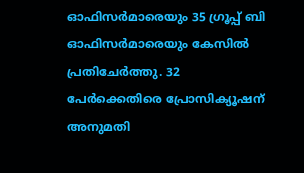ഓഫിസര്‍മാരെയും 35 ഗ്രൂപ്പ് ബി ഓഫിസര്‍മാരെയും കേസില്‍ പ്രതിചേര്‍ത്തു. 32 പേര്‍ക്കെതിരെ പ്രോസിക്യൂഷന് അനുമതി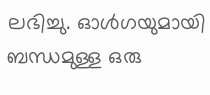ലഭിച്ചു. ഓള്‍ഗയുമായി ബന്ധമുള്ള ഒരു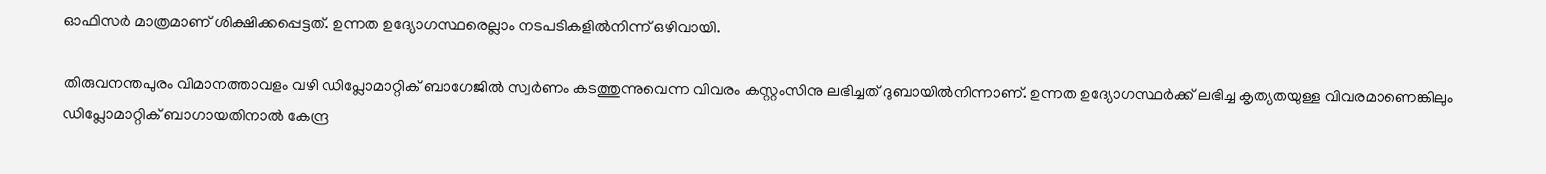ഓഫിസര്‍ മാത്രമാണ് ശിക്ഷിക്കപ്പെട്ടത്. ഉന്നത ഉദ്യോഗസ്ഥരെല്ലാം നടപടികളില്‍നിന്ന് ഒഴിവായി.

തിരുവനന്തപുരം വിമാനത്താവളം വഴി ഡിപ്ലോമാറ്റിക് ബാഗേജില്‍ സ്വര്‍ണം കടത്തുന്നുവെന്ന വിവരം കസ്റ്റംസിനു ലഭിച്ചത് ദുബായില്‍നിന്നാണ്. ഉന്നത ഉദ്യോഗസ്ഥര്‍ക്ക് ലഭിച്ച കൃത്യതയുള്ള വിവരമാണെങ്കിലും ഡിപ്ലോമാറ്റിക് ബാഗായതിനാല്‍ കേന്ദ്ര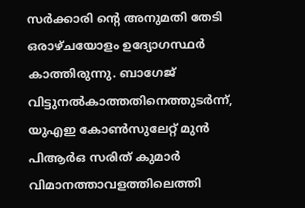സര്‍ക്കാരി ന്റെ അനുമതി തേടി ഒരാഴ്ചയോളം ഉദ്യോഗസ്ഥര്‍ കാത്തിരുന്നു. ബാഗേജ് വിട്ടുനല്‍കാത്തതിനെത്തുടര്‍ന്ന്, യുഎഇ കോണ്‍സുലേറ്റ് മുന്‍ പിആര്‍ഒ സരിത് കുമാര്‍ വിമാനത്താവളത്തിലെത്തി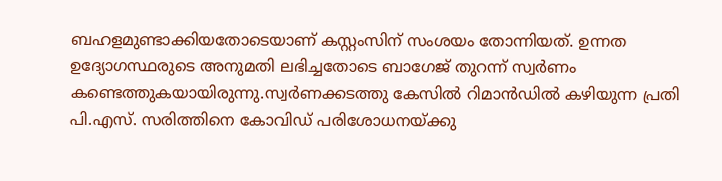ബഹളമുണ്ടാക്കിയതോടെയാണ് കസ്റ്റംസിന് സംശയം തോന്നിയത്. ഉന്നത ഉദ്യോഗസ്ഥരുടെ അനുമതി ലഭിച്ചതോടെ ബാഗേജ് തുറന്ന് സ്വര്‍ണം കണ്ടെത്തുകയായിരുന്നു.സ്വര്‍ണക്കടത്തു കേസില്‍ റിമാന്‍ഡില്‍ കഴിയുന്ന പ്രതി പി.എസ്. സരിത്തിനെ കോവിഡ് പരിശോധനയ്ക്കു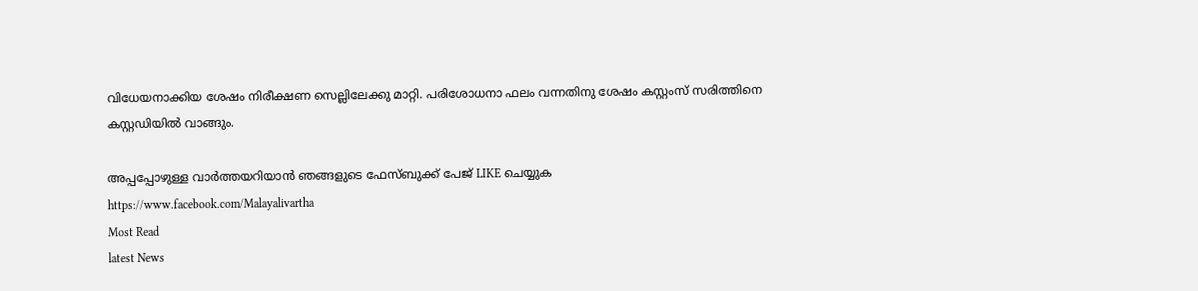വിധേയനാക്കിയ ശേഷം നിരീക്ഷണ സെല്ലിലേക്കു മാറ്റി. പരിശോധനാ ഫലം വന്നതിനു ശേഷം കസ്റ്റംസ് സരിത്തിനെ കസ്റ്റഡിയില്‍ വാങ്ങും.

അപ്പപ്പോഴുള്ള വാര്‍ത്തയറിയാന്‍ ഞങ്ങളുടെ ഫേസ്‌ബുക്ക്‌ പേജ് LIKE ചെയ്യുക
https://www.facebook.com/Malayalivartha
Most Read
latest News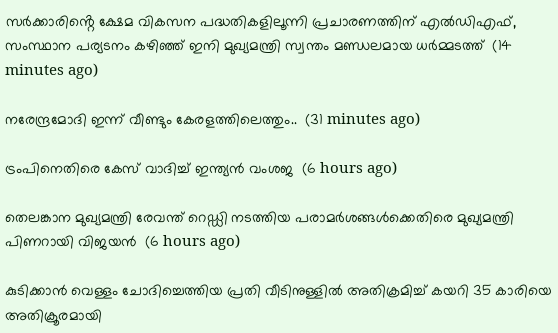സർക്കാരിൻ്റെ ക്ഷേമ വികസന പദ്ധതികളിലൂന്നി പ്രചാരണത്തിന് എൽഡിഎഫ്, സംസ്ഥാന പര്യടനം കഴിഞ്ഞ് ഇനി മുഖ്യമന്ത്രി സ്വന്തം മണ്ഡലമായ ധർമ്മടത്ത്  (14 minutes ago)

നരേന്ദ്രമോദി ഇന്ന് വീണ്ടും കേരളത്തിലെത്തും..  (31 minutes ago)

ട്രംപിനെതിരെ കേസ് വാദിച്ച് ഇന്ത്യന്‍ വംശജ  (6 hours ago)

തെലങ്കാന മുഖ്യമന്ത്രി രേവന്ത് റെഡ്ഡി നടത്തിയ പരാമര്‍ശങ്ങള്‍ക്കെതിരെ മുഖ്യമന്ത്രി പിണറായി വിജയന്‍  (6 hours ago)

കുടിക്കാന്‍ വെള്ളം ചോദിച്ചെത്തിയ പ്രതി വീടിനുള്ളില്‍ അതിക്രമിച്ച് കയറി 35 കാരിയെ അതിക്രൂരമായി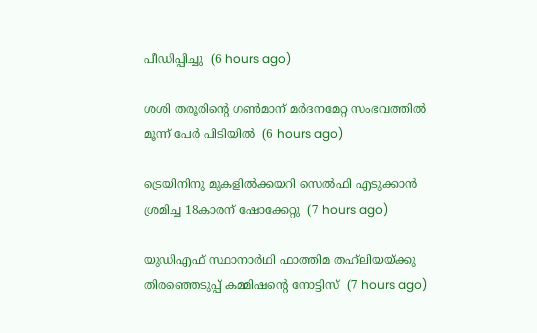പീഡിപ്പിച്ചു  (6 hours ago)

ശശി തരൂരിന്റെ ഗണ്‍മാന് മര്‍ദനമേറ്റ സംഭവത്തില്‍ മൂന്ന് പേര്‍ പിടിയില്‍  (6 hours ago)

ട്രെയിനിനു മുകളില്‍ക്കയറി സെല്‍ഫി എടുക്കാന്‍ ശ്രമിച്ച 18കാരന് ഷോക്കേറ്റു  (7 hours ago)

യുഡിഎഫ് സ്ഥാനാര്‍ഥി ഫാത്തിമ തഹ്‌ലിയയ്ക്കു തിരഞ്ഞെടുപ്പ് കമ്മിഷന്റെ നോട്ടിസ്  (7 hours ago)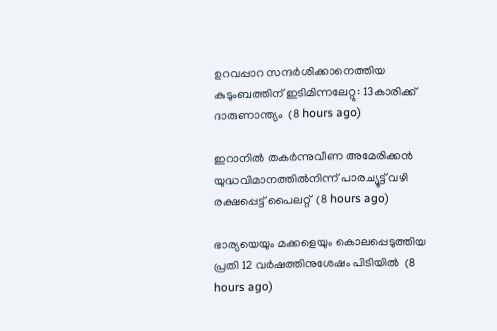ഉറവപ്പാറ സന്ദര്‍ശിക്കാനെത്തിയ കുടുംബത്തിന് ഇടിമിന്നലേറ്റു: 13കാരിക്ക് ദാരുണാന്ത്യം  (8 hours ago)

ഇറാനില്‍ തകര്‍ന്നുവീണ അമേരിക്കന്‍ യുദ്ധവിമാനത്തില്‍നിന്ന് പാരച്യൂട്ട് വഴി രക്ഷപ്പെട്ട് പൈലറ്റ്  (8 hours ago)

ഭാര്യയെയും മക്കളെയും കൊലപ്പെടുത്തിയ പ്രതി 12 വര്‍ഷത്തിനുശേഷം പിടിയില്‍  (8 hours ago)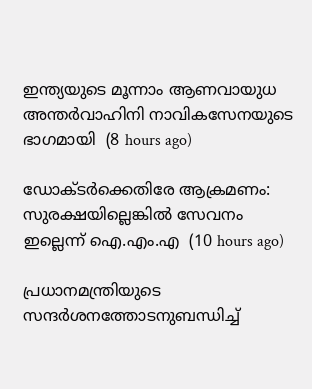ഇന്ത്യയുടെ മൂന്നാം ആണവായുധ അന്തര്‍വാഹിനി നാവികസേനയുടെ ഭാഗമായി  (8 hours ago)

ഡോക്ടര്‍ക്കെതിരേ ആക്രമണം: സുരക്ഷയില്ലെങ്കില്‍ സേവനം ഇല്ലെന്ന് ഐ.എം.എ  (10 hours ago)

പ്രധാനമന്ത്രിയുടെ സന്ദര്‍ശനത്തോടനുബന്ധിച്ച്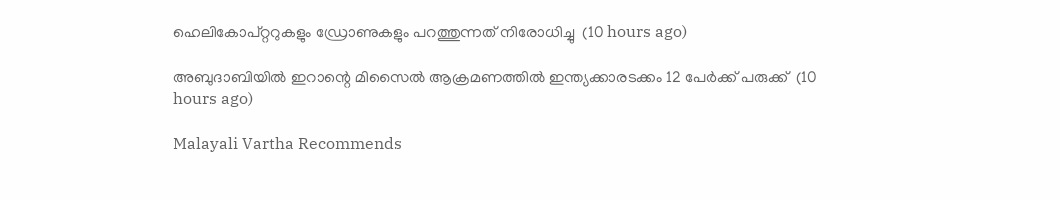ഹെലികോപ്റ്ററുകളും ഡ്രോണുകളും പറത്തുന്നത് നിരോധിച്ചു  (10 hours ago)

അബുദാബിയില്‍ ഇറാന്റെ മിസൈല്‍ ആക്രമണത്തില്‍ ഇന്ത്യക്കാരടക്കം 12 പേര്‍ക്ക് പരുക്ക്  (10 hours ago)

Malayali Vartha Recommends